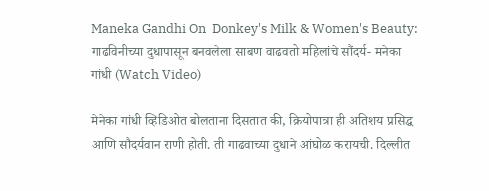Maneka Gandhi On  Donkey's Milk & Women's Beauty: गाढविनीच्या दुधापासून बनवलेला साबण वाढवतो महिलांचे सौंदर्य- मनेका गांधी (Watch Video)

मेनेका गांधी व्हिडिओत बोलताना दिसतात की, क्रियोपात्रा ही अतिशय प्रसिद्ध आणि सौदर्यवान राणी होती. ती गाढवाच्या दुधाने आंघोळ करायची. दिल्लीत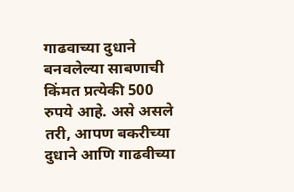गाढवाच्या दुधाने बनवलेल्या साबणाची किंमत प्रत्येकी 500 रुपये आहे. असे असले तरी, आपण बकरीच्या दुधाने आणि गाढवीच्या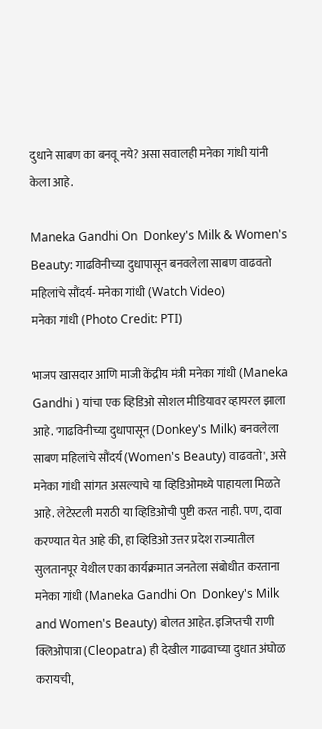दुधाने साबण का बनवू नये? असा सवालही मनेका गांधी यांनी केला आहे.

Maneka Gandhi On  Donkey's Milk & Women's Beauty: गाढविनीच्या दुधापासून बनवलेला साबण वाढवतो महिलांचे सौंदर्य- मनेका गांधी (Watch Video)
मनेका गांधी (Photo Credit: PTI)

भाजप खासदार आणि माजी केंद्रीय मंत्री मनेका गांधी (Maneka Gandhi ) यांचा एक व्हिडिओ सोशल मीडियावर व्हायरल झाला आहे. 'गाढविनीच्या दुधापासून (Donkey's Milk) बनवलेला साबण महिलांचे सौंदर्य (Women's Beauty) वाढवतो', असे मनेका गांधी सांगत असल्याचे या व्हिडिओमध्ये पाहायला मिळते आहे. लेटेस्टली मराठी या व्हिडिओची पुष्टी करत नाही. पण, दावा करण्यात येत आहे की, हा व्हिडिओ उत्तर प्रदेश राज्यातील सुलतानपूर येथील एका कार्यक्रमात जनतेला संबोधीत करताना मनेका गांधी (Maneka Gandhi On  Donkey's Milk and Women's Beauty) बोलत आहेत. इजिप्तची राणी क्लिओपात्रा (Cleopatra) ही देखील गाढवाच्या दुधात अंघोळ करायची,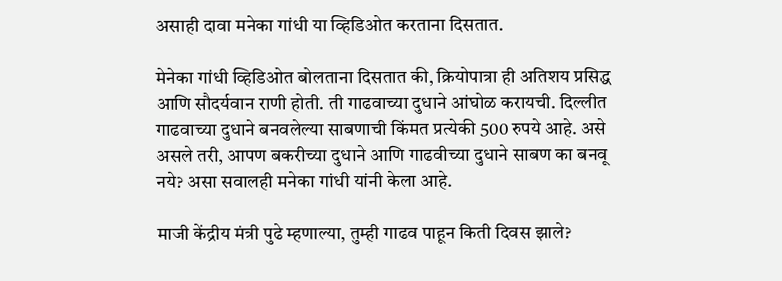असाही दावा मनेका गांधी या व्हिडिओत करताना दिसतात.

मेनेका गांधी व्हिडिओत बोलताना दिसतात की, क्रियोपात्रा ही अतिशय प्रसिद्ध आणि सौदर्यवान राणी होती. ती गाढवाच्या दुधाने आंघोळ करायची. दिल्लीत गाढवाच्या दुधाने बनवलेल्या साबणाची किंमत प्रत्येकी 500 रुपये आहे. असे असले तरी, आपण बकरीच्या दुधाने आणि गाढवीच्या दुधाने साबण का बनवू नये? असा सवालही मनेका गांधी यांनी केला आहे.

माजी केंद्रीय मंत्री पुढे म्हणाल्या, तुम्ही गाढव पाहून किती दिवस झाले?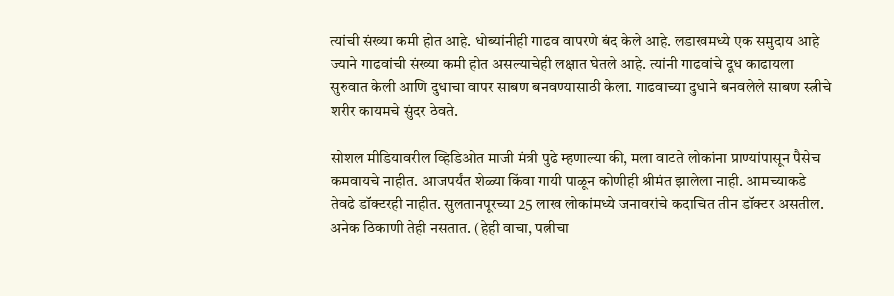त्यांची संख्या कमी होत आहे. धोब्यांनीही गाढव वापरणे बंद केले आहे. लडाखमध्ये एक समुदाय आहे ज्याने गाढवांची संख्या कमी होत असल्याचेही लक्षात घेतले आहे. त्यांनी गाढवांचे दूध काढायला सुरुवात केली आणि दुधाचा वापर साबण बनवण्यासाठी केला. गाढवाच्या दुधाने बनवलेले साबण स्त्रीचे शरीर कायमचे सुंदर ठेवते.

सोशल मीडियावरील व्हिडिओत माजी मंत्री पुढे म्हणाल्या की, मला वाटते लोकांना प्राण्यांपासून पैसेच कमवायचे नाहीत. आजपर्यंत शेळ्या किंवा गायी पाळून कोणीही श्रीमंत झालेला नाही. आमच्याकडे तेवढे डॉक्टरही नाहीत. सुलतानपूरच्या 25 लाख लोकांमध्ये जनावरांचे कदाचित तीन डॉक्टर असतील. अनेक ठिकाणी तेही नसतात. (हेही वाचा, पत्नीचा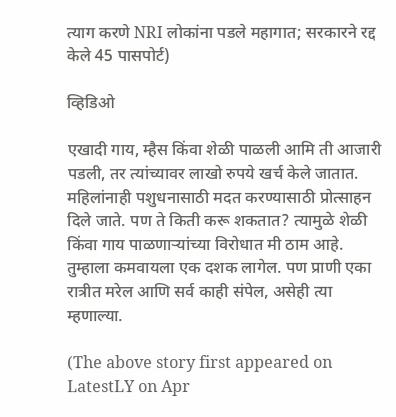त्याग करणे NRI लोकांना पडले महागात; सरकारने रद्द केले 45 पासपोर्ट)

व्हिडिओ

एखादी गाय, म्हैस किंवा शेळी पाळली आमि ती आजारी पडली, तर त्यांच्यावर लाखो रुपये खर्च केले जातात. महिलांनाही पशुधनासाठी मदत करण्यासाठी प्रोत्साहन दिले जाते. पण ते किती करू शकतात? त्यामुळे शेळी किंवा गाय पाळणाऱ्यांच्या विरोधात मी ठाम आहे. तुम्हाला कमवायला एक दशक लागेल. पण प्राणी एका रात्रीत मरेल आणि सर्व काही संपेल, असेही त्या म्हणाल्या.

(The above story first appeared on LatestLY on Apr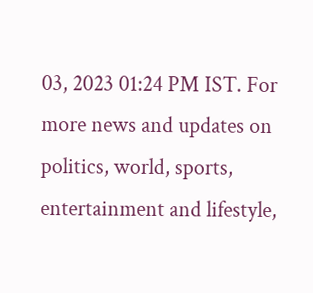03, 2023 01:24 PM IST. For more news and updates on politics, world, sports, entertainment and lifestyle,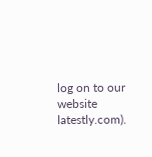log on to our website latestly.com).